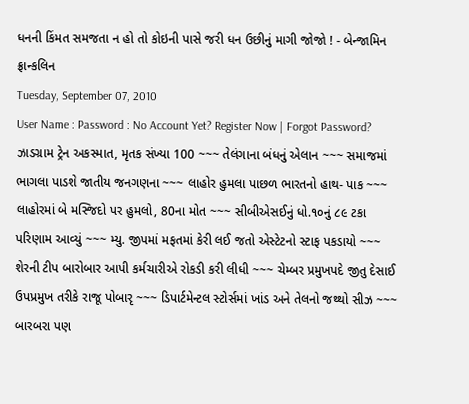ધનની કિંમત સમજતા ન હો તો કોઇની પાસે જરી ધન ઉછીનું માગી જોજો ! - બેન્જામિન ફ્રાન્કલિન
Tuesday, September 07, 2010
User Name : Password : No Account Yet? Register Now | Forgot Password?
ઝાડગ્રામ ટ્રેન અકસ્માત, મૃતક સંખ્યા 100 ~~~ તેલંગાના બંધનું એલાન ~~~ સમાજમાં ભાગલા પાડશે જાતીય જનગણના ~~~ લાહોર હુમલા પાછળ ભારતનો હાથ- પાક ~~~ લાહોરમાં બે મસ્જિદો પર હુમલો, 80ના મોત ~~~ સીબીએસઈનું ધો.૧૦નું ૮૯ ટકા પરિણામ આવ્યું ~~~ મ્યુ. જીપમાં મફતમાં કેરી લઈ જતો એસ્ટેટનો સ્ટાફ પકડાયો ~~~ શેરની ટીપ બારોબાર આપી કર્મચારીએ રોકડી કરી લીધી ~~~ ચેમ્બર પ્રમુખપદે જીતુ દેસાઈ ઉપપ્રમુખ તરીકે રાજૂ પોબારૃ ~~~ ડિપાર્ટમેન્ટલ સ્ટોર્સમાં ખાંડ અને તેલનો જથ્થો સીઝ ~~~ બારબરા પણ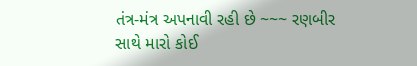તંત્ર-મંત્ર અપનાવી રહી છે ~~~ રણબીર સાથે મારો કોઈ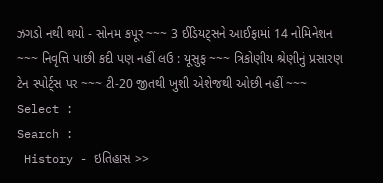ઝગડો નથી થયો - સોનમ કપૂર ~~~ 3 ઈડિયટ્સને આઈફામાં 14 નોમિનેશન ~~~ નિવૃત્તિ પાછી કદી પણ નહીં લઉ : યૂસુફ ~~~ ત્રિકોણીય શ્રેણીનું પ્રસારણ ટેન સ્પોર્ટ્સ પર ~~~ ટી-20 જીતથી ખુશી એશેજથી ઓછી નહીં ~~~
Select :
Search :
 History - ઇતિહાસ >>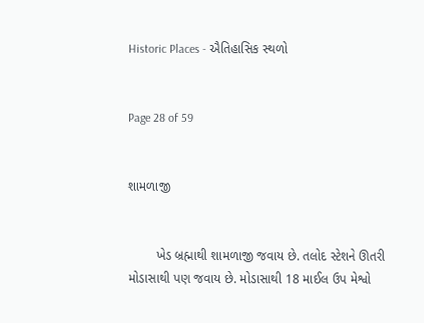Historic Places - ઐતિહાસિક સ્થળો


Page 28 of 59


શામળાજી


        ખેડ બ્રહ્માથી શામળાજી જવાય છે. તલોદ સ્ટેશને ઊતરી મોડાસાથી પણ જવાય છે. મોડાસાથી 18 માઈલ ઉપ મેશ્વો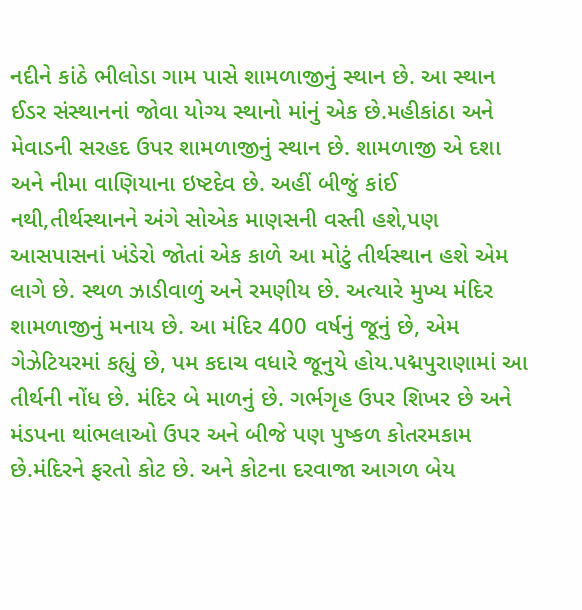નદીને કાંઠે ભીલોડા ગામ પાસે શામળાજીનું સ્થાન છે. આ સ્થાન ઈડર સંસ્થાનનાં જોવા યોગ્ય સ્થાનો માંનું એક છે.મહીકાંઠા અને મેવાડની સરહદ ઉપર શામળાજીનું સ્થાન છે. શામળાજી એ દશા અને નીમા વાણિયાના ઇષ્ટદેવ છે. અહીં બીજું કાંઈ નથી,તીર્થસ્થાનને અંગે સોએક માણસની વસ્તી હશે,પણ આસપાસનાં ખંડેરો જોતાં એક કાળે આ મોટું તીર્થસ્થાન હશે એમ લાગે છે. સ્થળ ઝાડીવાળું અને રમણીય છે. અત્યારે મુખ્ય મંદિર શામળાજીનું મનાય છે. આ મંદિર 400 વર્ષનું જૂનું છે, એમ ગેઝેટિયરમાં કહ્યું છે, પમ કદાચ વધારે જૂનુયે હોય.પદ્મપુરાણામાં આ તીર્થની નોંધ છે. મંદિર બે માળનું છે. ગર્ભગૃહ ઉપર શિખર છે અને મંડપના થાંભલાઓ ઉપર અને બીજે પણ પુષ્કળ કોતરમકામ છે.મંદિરને ફરતો કોટ છે. અને કોટના દરવાજા આગળ બેય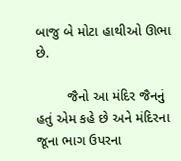બાજુ બે મોટા હાથીઓ ઊભા છે.

        જૈનો આ મંદિર જૈનનું હતું એમ કહે છે અને મંદિરના જૂના ભાગ ઉપરના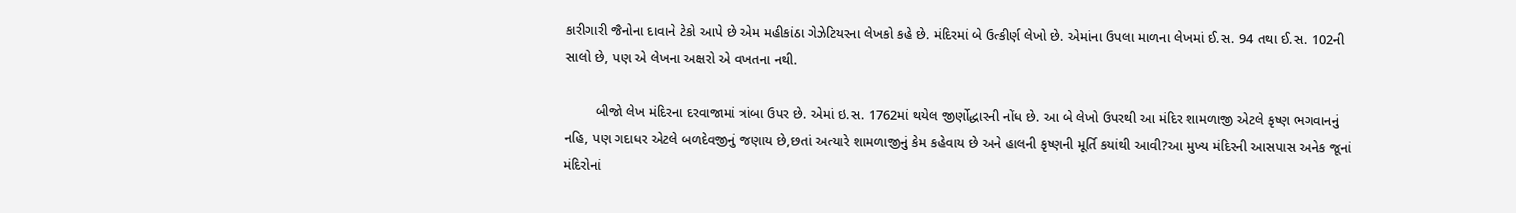કારીગારી જૈનોના દાવાને ટેકો આપે છે એમ મહીકાંઠા ગેઝેટિયરના લેખકો કહે છે. મંદિરમાં બે ઉત્કીર્ણ લેખો છે. એમાંના ઉપલા માળના લેખમાં ઈ.સ. 94 તથા ઈ.સ. 102ની સાલો છે, પણ એ લેખના અક્ષરો એ વખતના નથી.

        બીજો લેખ મંદિરના દરવાજામાં ત્રાંબા ઉપર છે. એમાં ઇ.સ. 1762માં થયેલ જીર્ણોદ્ધારની નોંધ છે. આ બે લેખો ઉપરથી આ મંદિર શામળાજી એટલે કૃષ્ણ ભગવાનનું નહિ, પણ ગદાધર એટલે બળદેવજીનું જણાય છે,છતાં અત્યારે શામળાજીનું કેમ કહેવાય છે અને હાલની કૃષ્ણની મૂર્તિ કયાંથી આવી?આ મુખ્ય મંદિરની આસપાસ અનેક જૂનાં મંદિરોનાં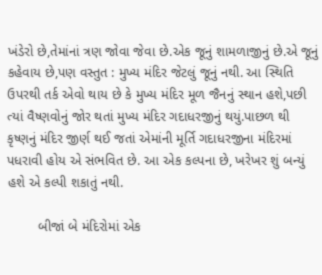ખંડેરો છે,તેમાંનાં ત્રણ જોવા જેવા છે.એક જૂનું શામળાજીનું છે.એ જૂનું કહેવાય છે,પણ વસ્તુત : મુખ્ય મંદિર જેટલું જૂનું નથી. આ સ્થિતિ ઉપરથી તર્ક એવો થાય છે કે મુખ્ય મંદિર મૂળ જૈનનું સ્થાન હશે,પછી ત્યાં વૈષ્ણવોનું જોર થતાં મુખ્ય મંદિર ગદાધરજીનું થયું.પાછળ થી કૃષ્ણનું મંદિર જીર્ણ થઈ જતાં એમાંની મૂર્તિ ગદાધરજીના મંદિરમાં પધરાવી હોય એ સંભવિત છે. આ એક કલ્પના છે, ખરેખર શું બન્યું હશે એ કલ્પી શકાતું નથી.

        બીજાં બે મંદિરોમાં એક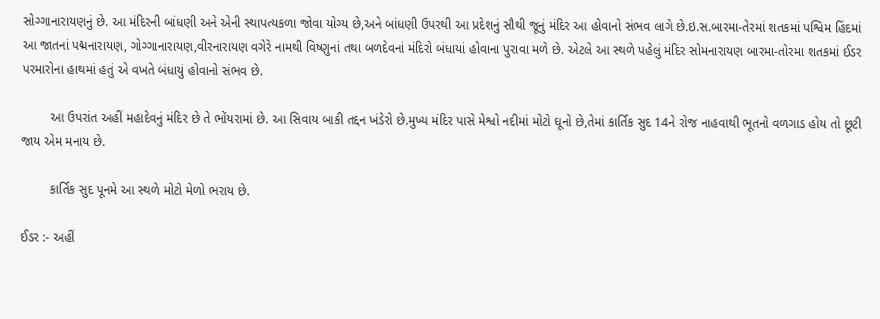સોગ્ગાનારાયણનું છે. આ મંદિરની બાંધણી અને એની સ્થાપત્યકળા જોવા યોગ્ય છે,અને બાંધણી ઉપરથી આ પ્રદેશનું સૌથી જૂનું મંદિર આ હોવાનો સંભવ લાગે છે.ઇ.સ.બારમા-તેરમાં શતકમાં પશ્વિમ હિંદમાં આ જાતનાં પદ્મનારાયણ, ગોગ્ગાનારાયણ,વીરનારાયણ વગેરે નામથી વિષ્ણુનાં તથા બળદેવનાં મંદિરો બંધાયાં હોવાના પુરાવા મળે છે. એટલે આ સ્થળે પહેલું મંદિર સોમનારાયણ બારમા-તોરમા શતકમાં ઈડર પરમારોના હાથમાં હતું એ વખતે બંધાયું હોવાનો સંભવ છે.

        આ ઉપરાંત અહીં મહાદેવનું મંદિર છે તે ભોંયરામાં છે. આ સિવાય બાકી તદ્દન ખંડેરો છે.મુખ્ય મંદિર પાસે મેશ્વો નદીમાં મોટો ઘૂનો છે,તેમાં કાર્તિક સુદ 14ને રોજ નાહવાથી ભૂતનો વળગાડ હોય તો છૂટી જાય એમ મનાય છે.

        કાર્તિક સુદ પૂનમે આ સ્થળે મોટો મેળો ભરાય છે.

ઈડર :- અહીં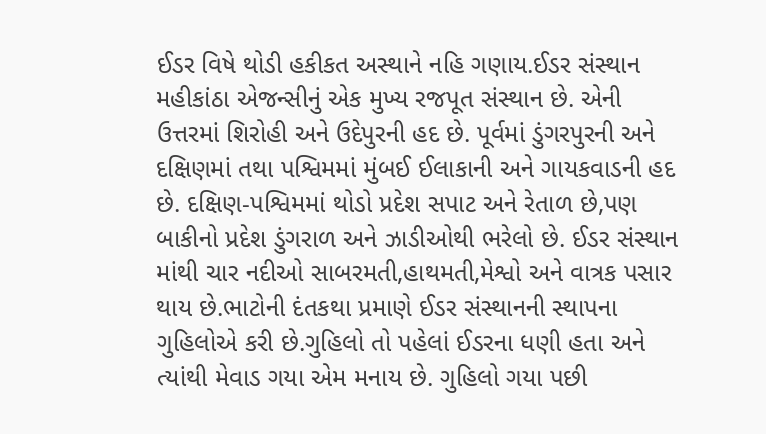ઈડર વિષે થોડી હકીકત અસ્થાને નહિ ગણાય.ઈડર સંસ્થાન મહીકાંઠા એજન્સીનું એક મુખ્ય રજપૂત સંસ્થાન છે. એની ઉત્તરમાં શિરોહી અને ઉદેપુરની હદ છે. પૂર્વમાં ડુંગરપુરની અને દક્ષિણમાં તથા પશ્વિમમાં મુંબઈ ઈલાકાની અને ગાયકવાડની હદ છે. દક્ષિણ-પશ્વિમમાં થોડો પ્રદેશ સપાટ અને રેતાળ છે,પણ બાકીનો પ્રદેશ ડુંગરાળ અને ઝાડીઓથી ભરેલો છે. ઈડર સંસ્થાન માંથી ચાર નદીઓ સાબરમતી,હાથમતી,મેશ્વો અને વાત્રક પસાર થાય છે.ભાટોની દંતકથા પ્રમાણે ઈડર સંસ્થાનની સ્થાપના ગુહિલોએ કરી છે.ગુહિલો તો પહેલાં ઈડરના ધણી હતા અને ત્યાંથી મેવાડ ગયા એમ મનાય છે. ગુહિલો ગયા પછી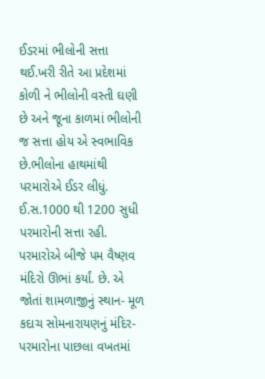ઈડરમાં ભીલોની સત્તા થઈ.ખરી રીતે આ પ્રદેશમાં કોળી ને ભીલોની વસ્તી ઘણી છે અને જૂના કાળમાં ભીલોની જ સત્તા હોય એ સ્વભાવિક છે.ભીલોના હાથમાંથી પરમારોએ ઈડર લીધું. ઈ.સ.1000 થી 1200 સુધી પરમારોની સત્તા રહી. પરમારોએ બીજે પમ વૈષ્ણવ મંદિરો ઊભાં કર્યાં. છે. એ જોતાં શામળાજીનું સ્થાન- મૂળ કદાચ સોમનારાયણનું મંદિર- પરમારોના પાછલા વખતમાં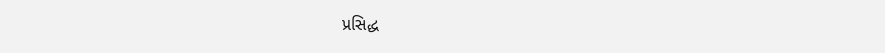પ્રસિદ્ધ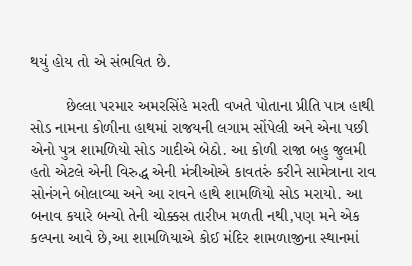થયું હોય તો એ સંભવિત છે.

        છેલ્લા પરમાર અમરસિંહે મરતી વખતે પોતાના પ્રીતિ પાત્ર હાથી સોડ નામના કોળીના હાથમાં રાજયની લગામ સોંપેલી અને એના પછી એનો પુત્ર શામળિયો સોડ ગાદીએ બેઠો. આ કોળી રાજા બહુ જુલમી હતો એટલે એની વિરુદ્ધ એની મંત્રીઓએ કાવતરું કરીને સામેત્રાના રાવ સોનંગને બોલાવ્યા અને આ રાવને હાથે શામળિયો સોડ મરાયો. આ બનાવ કયારે બન્યો તેની ચોક્કસ તારીખ મળતી નથી,પણ મને એક કલ્પના આવે છે,આ શામળિયાએ કોઈ મંદિર શામળાજીના સ્થાનમાં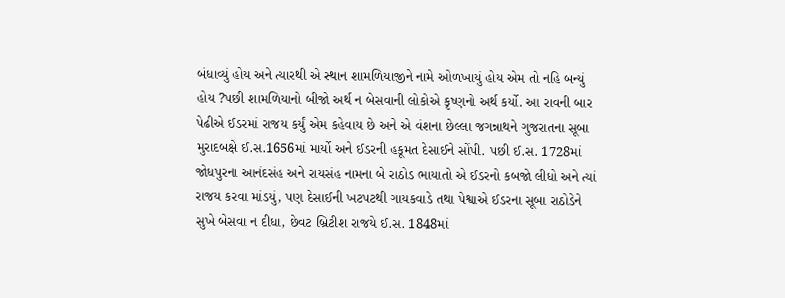બંધાવ્યું હોય અને ત્યારથી એ સ્થાન શામળિયાજીને નામે ઓળખાયું હોય એમ તો નહિ બન્યું હોય ?પછી શામળિયાનો બીજો અર્થ ન બેસવાની લોકોએ કૃષ્ણનો અર્થ કર્યો. આ રાવની બાર પેઢીએ ઈડરમાં રાજય કર્યું એમ કહેવાય છે અને એ વંશના છેલ્લા જગન્નાથને ગુજરાતના સૂબા મુરાદબક્ષે ઈ.સ.1656માં માર્યો અને ઈડરની હકૂમત દેસાઈને સોંપી. પછી ઈ.સ. 1728માં જોધપુરના આનંદસંહ અને રાયસંહ નામના બે રાઠોડ ભાયાતો એ ઈડરનો કબજો લીધો અને ત્યાં રાજય કરવા માંડયું, પણ દેસાઈની ખટપટથી ગાયકવાડે તથા પેશ્વાએ ઈડરના સૂબા રાઠોડેને સુખે બેસવા ન દીધા, છેવટ બ્રિટીશ રાજયે ઈ.સ. 1848માં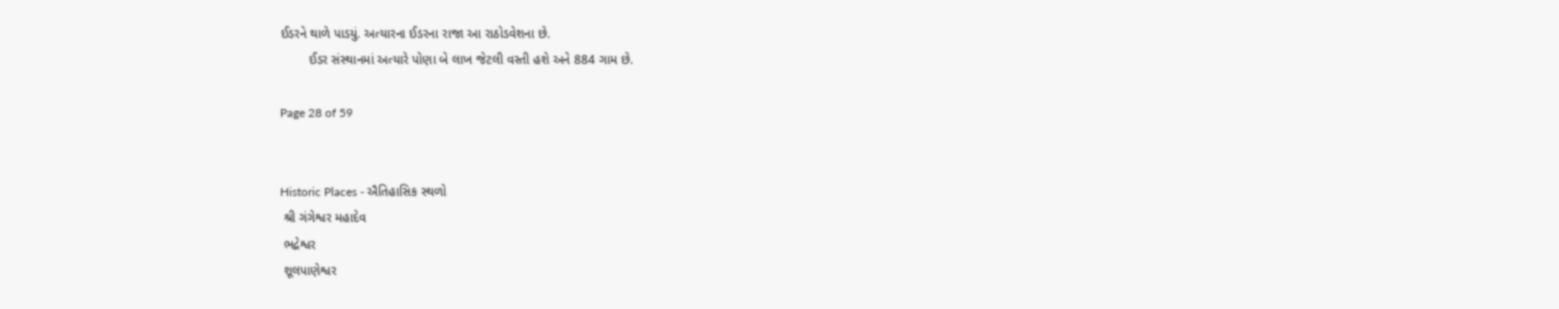ઈડરને થાળે પાડયું. અત્યારના ઈડરના રાજા આ રાઠોડવેશના છે.
        ઈડર સંસ્થાનમાં અત્યારે પોણા બે લાખ જેટલી વસ્તી હશે અને 884 ગામ છે.

Page 28 of 59


Historic Places - ઐતિહાસિક સ્થળો
 શ્રી ગંગેશ્વર મહાદેવ
 ભદ્રેશ્વર
 શૂલપાણેશ્વર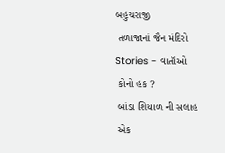બહુચરાજી
 તળાજાનાં જૈન મંદિરો
Stories - વાતૉઓ
 કોનો હક ?
 બાંડા શિયાળ ની સલાહ
 એક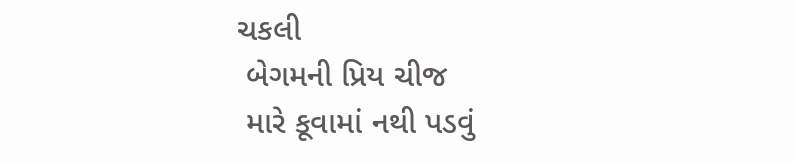ચકલી
 બેગમની પ્રિય ચીજ
 મારે કૂવામાં નથી પડવું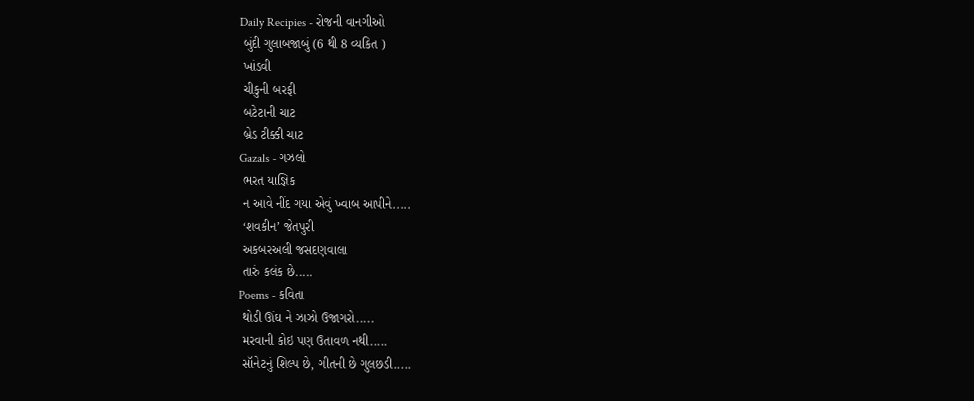Daily Recipies - રોજની વાનગીઓ
 બુંદી ગુલાબજાબું (6 થી 8 વ્યકિત )
 ખાંડવી
 ચીકુની બરફી
 બટેટાની ચાટ
 બ્રેડ ટીક્કી ચાટ
Gazals - ગઝલો
 ભરત યાજ્ઞિક
 ન આવે નીંદ ગયા એવું ખ્વાબ આપીને.....
 ‘શવકીન’ જેતપુરી
 અકબરઅલી જસદણવાલા
 તારું કલંક છે.....
Poems - કવિતા
 થોડી ઊંઘ ને ઝાઝો ઉજાગરો.....
 મરવાની કોઇ પણ ઉતાવળ નથી.....
 સૉનેટનું શિલ્પ છે, ગીતની છે ગુલછડી.....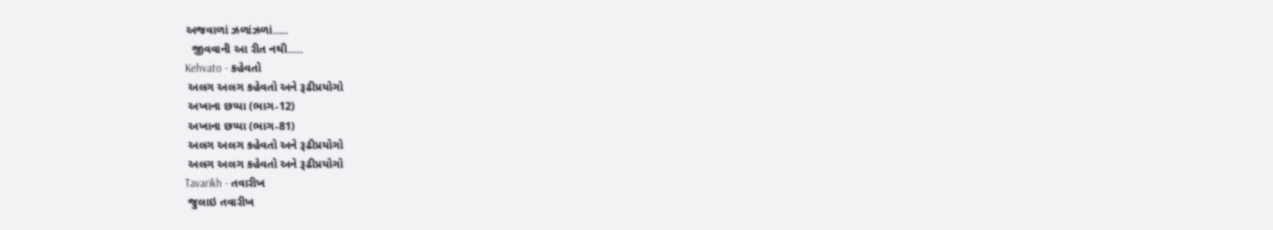અજવાળાં ઝળાંઝળાં.....
  જીવવાની આ રીત નથી.....
Kehvato - કહેવતો
 અલગ અલગ કહેવતો અને રૂઢીપ્રયોગો
 અખાના છપ્પા (ભાગ-12)
 અખાના છપ્પા (ભાગ-81)
 અલગ અલગ કહેવતો અને રૂઢીપ્રયોગો
 અલગ અલગ કહેવતો અને રૂઢીપ્રયોગો
Tavarikh - તવારીખ
 જુલાઇ તવારીખ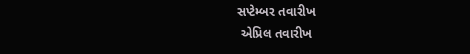સપ્ટેમ્બર તવારીખ
 એપ્રિલ તવારીખ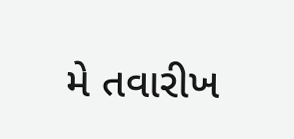મે તવારીખ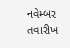નવેમ્બર તવારીખ